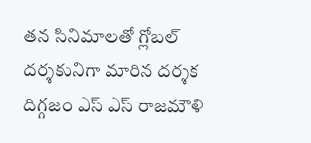తన సినిమాలతో గ్లోబల్ దర్శకునిగా మారిన దర్శక దిగ్గజం ఎస్ ఎస్ రాజమౌళి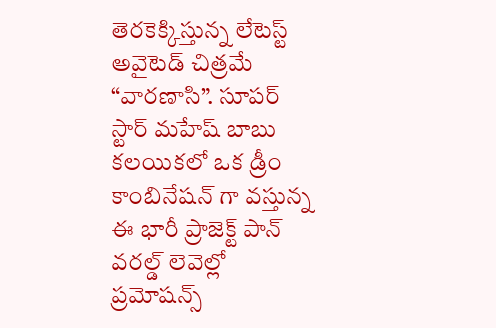తెరకెక్కిస్తున్న లేటెస్ట్ అవైటెడ్ చిత్రమే “వారణాసి”. సూపర్ స్టార్ మహేష్ బాబు కలయికలో ఒక డ్రీం కాంబినేషన్ గా వస్తున్న ఈ భారీ ప్రాజెక్ట్ పాన్ వరల్డ్ లెవెల్లో ప్రమోషన్స్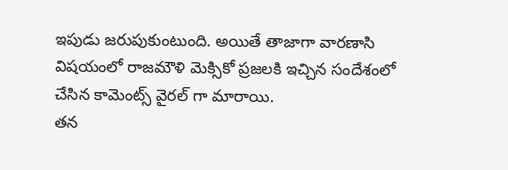ఇపుడు జరుపుకుంటుంది. అయితే తాజాగా వారణాసి విషయంలో రాజమౌళి మెక్సికో ప్రజలకి ఇచ్చిన సందేశంలో చేసిన కామెంట్స్ వైరల్ గా మారాయి.
తన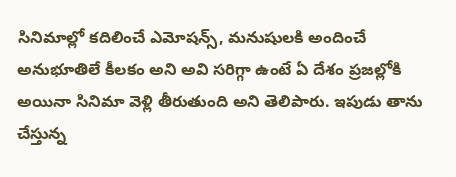సినిమాల్లో కదిలించే ఎమోషన్స్, మనుషులకి అందించే అనుభూతిలే కీలకం అని అవి సరిగ్గా ఉంటే ఏ దేశం ప్రజల్లోకి అయినా సినిమా వెళ్లి తీరుతుంది అని తెలిపారు. ఇపుడు తాను చేస్తున్న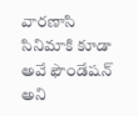వారణాసి సినిమాకి కూడా అవే ఫౌండేషన్ అని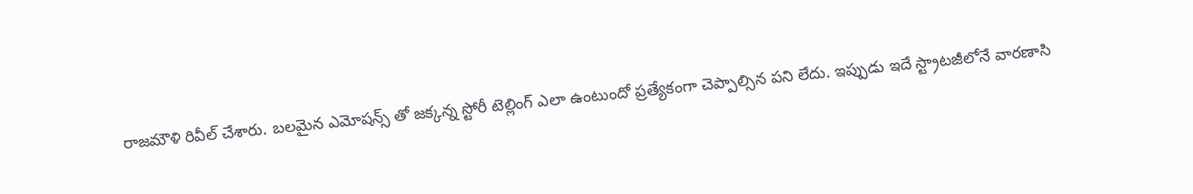రాజమౌళి రివీల్ చేశారు. బలమైన ఎమోషన్స్ తో జక్కన్న స్టోరీ టెల్లింగ్ ఎలా ఉంటుందో ప్రత్యేకంగా చెప్పాల్సిన పని లేదు. ఇప్పుడు ఇదే స్ట్రాటజీలోనే వారణాసి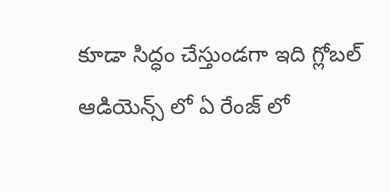కూడా సిద్ధం చేస్తుండగా ఇది గ్లోబల్ ఆడియెన్స్ లో ఏ రేంజ్ లో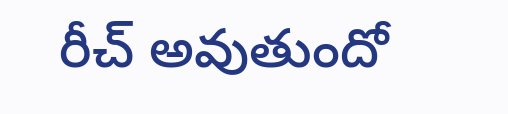రీచ్ అవుతుందో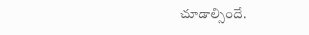చూడాల్సిందే.